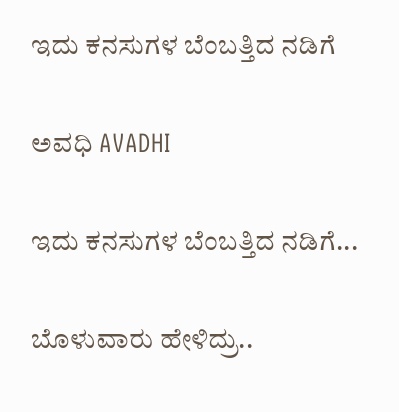ಇದು ಕನಸುಗಳ ಬೆಂಬತ್ತಿದ ನಡಿಗೆ‍

ಅವಧಿ AVADHI

ಇದು ಕನಸುಗಳ ಬೆಂಬತ್ತಿದ ನಡಿಗೆ...

ಬೊಳುವಾರು ಹೇಳಿದ್ರು..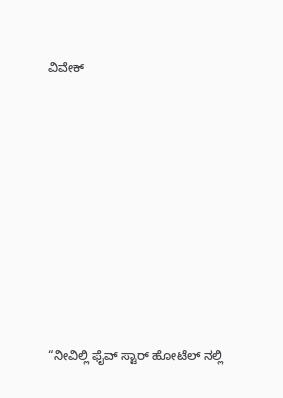ವಿವೇಕ್









“ನೀವಿಲ್ಲಿ ಫೈವ್ ಸ್ಟಾರ್ ಹೋಟೆಲ್ ನಲ್ಲಿ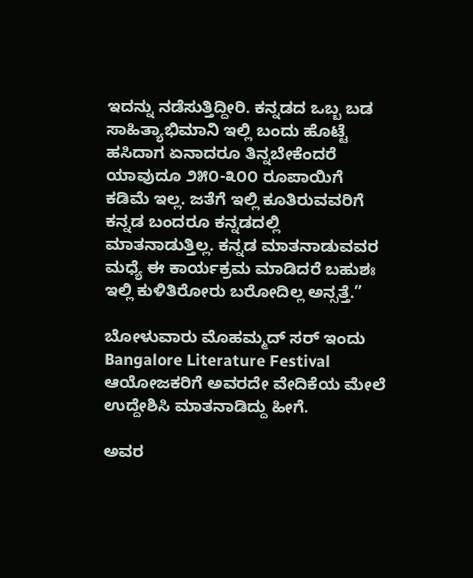ಇದನ್ನು ನಡೆಸುತ್ತಿದ್ದೀರಿ. ಕನ್ನಡದ ಒಬ್ಬ ಬಡ ಸಾಹಿತ್ಯಾಭಿಮಾನಿ ಇಲ್ಲಿ ಬಂದು ಹೊಟ್ಟೆ ಹಸಿದಾಗ ಏನಾದರೂ ತಿನ್ನಬೇಕೆಂದರೆ ಯಾವುದೂ ೨೫೦-೩೦೦ ರೂಪಾಯಿಗೆ ಕಡಿಮೆ ಇಲ್ಲ. ಜತೆಗೆ ಇಲ್ಲಿ ಕೂತಿರುವವರಿಗೆ ಕನ್ನಡ ಬಂದರೂ ಕನ್ನಡದಲ್ಲಿ ಮಾತನಾಡುತ್ತಿಲ್ಲ. ಕನ್ನಡ ಮಾತನಾಡುವವರ ಮಧ್ಯೆ ಈ ಕಾರ್ಯಕ್ರಮ ಮಾಡಿದರೆ ಬಹುಶಃ ಇಲ್ಲಿ ಕುಳಿತಿರೋರು ಬರೋದಿಲ್ಲ ಅನ್ಸತ್ತೆ.”

ಬೋಳುವಾರು ಮೊಹಮ್ಮದ್ ಸರ್ ಇಂದು Bangalore Literature Festival ಆಯೋಜಕರಿಗೆ ಅವರದೇ ವೇದಿಕೆಯ ಮೇಲೆ ಉದ್ದೇಶಿಸಿ ಮಾತನಾಡಿದ್ದು ಹೀಗೆ.

ಅವರ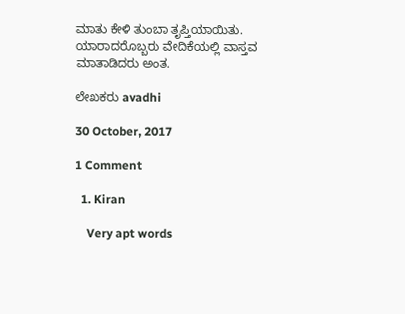ಮಾತು ಕೇಳಿ ತುಂಬಾ ತೃಪ್ತಿಯಾಯಿತು. ಯಾರಾದರೊಬ್ಬರು ವೇದಿಕೆಯಲ್ಲಿ ವಾಸ್ತವ ಮಾತಾಡಿದರು ಅಂತ.

ಲೇಖಕರು avadhi

30 October, 2017

1 Comment

  1. Kiran

    Very apt words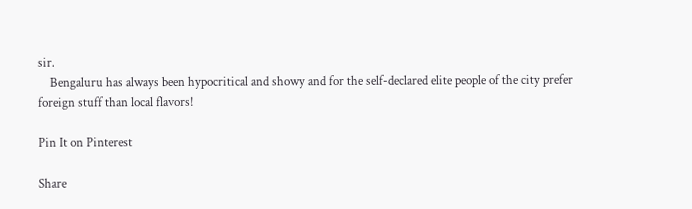sir.
    Bengaluru has always been hypocritical and showy and for the self-declared elite people of the city prefer foreign stuff than local flavors!

Pin It on Pinterest

Share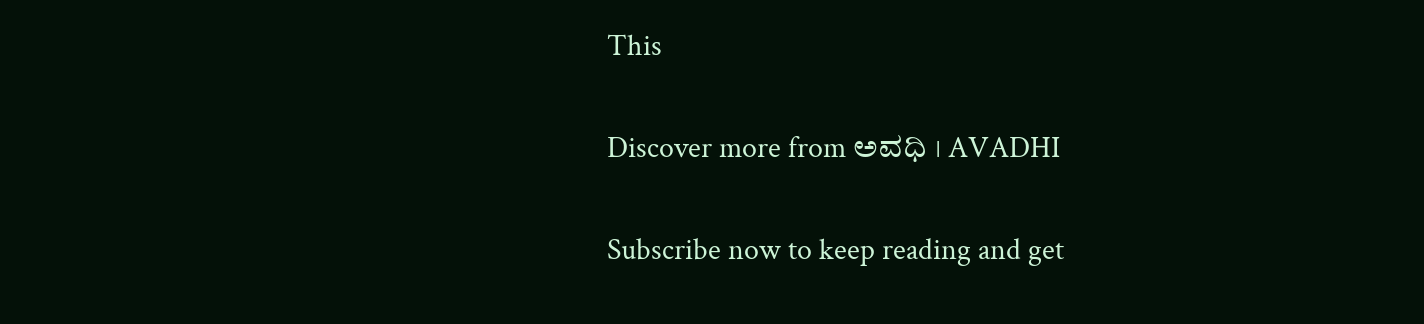This

Discover more from ಅವಧಿ । AVADHI

Subscribe now to keep reading and get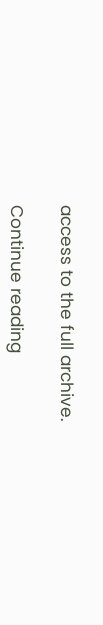access to the full archive.

Continue reading